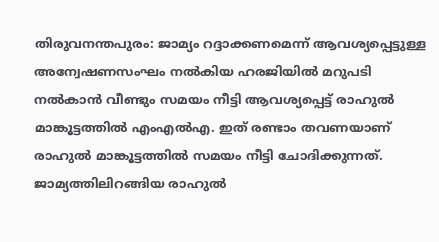തിരുവനന്തപുരം: ജാമ്യം റദ്ദാക്കണമെന്ന് ആവശ്യപ്പെട്ടുള്ള അന്വേഷണസംഘം നൽകിയ ഹരജിയിൽ മറുപടി നൽകാൻ വീണ്ടും സമയം നീട്ടി ആവശ്യപ്പെട്ട് രാഹുൽ മാങ്കൂട്ടത്തിൽ എംഎൽഎ. ഇത് രണ്ടാം തവണയാണ് രാഹുൽ മാങ്കൂട്ടത്തിൽ സമയം നീട്ടി ചോദിക്കുന്നത്.
ജാമ്യത്തിലിറങ്ങിയ രാഹുൽ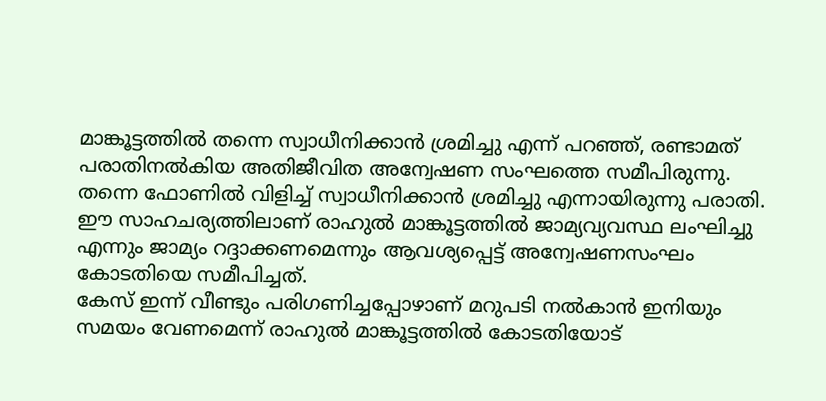മാങ്കൂട്ടത്തിൽ തന്നെ സ്വാധീനിക്കാൻ ശ്രമിച്ചു എന്ന് പറഞ്ഞ്, രണ്ടാമത് പരാതിനൽകിയ അതിജീവിത അന്വേഷണ സംഘത്തെ സമീപിരുന്നു. തന്നെ ഫോണിൽ വിളിച്ച് സ്വാധീനിക്കാൻ ശ്രമിച്ചു എന്നായിരുന്നു പരാതി. ഈ സാഹചര്യത്തിലാണ് രാഹുൽ മാങ്കൂട്ടത്തിൽ ജാമ്യവ്യവസ്ഥ ലംഘിച്ചു എന്നും ജാമ്യം റദ്ദാക്കണമെന്നും ആവശ്യപ്പെട്ട് അന്വേഷണസംഘം കോടതിയെ സമീപിച്ചത്.
കേസ് ഇന്ന് വീണ്ടും പരിഗണിച്ചപ്പോഴാണ് മറുപടി നൽകാൻ ഇനിയും സമയം വേണമെന്ന് രാഹുൽ മാങ്കൂട്ടത്തിൽ കോടതിയോട്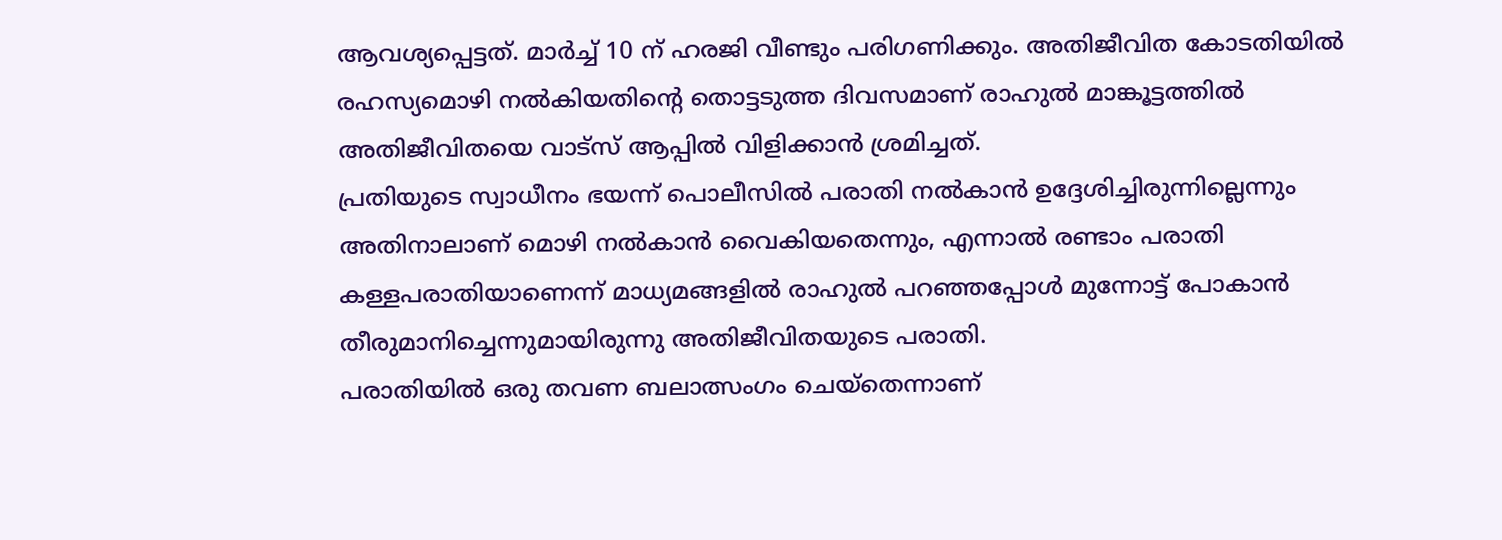ആവശ്യപ്പെട്ടത്. മാർച്ച് 10 ന് ഹരജി വീണ്ടും പരിഗണിക്കും. അതിജീവിത കോടതിയിൽ രഹസ്യമൊഴി നൽകിയതിന്റെ തൊട്ടടുത്ത ദിവസമാണ് രാഹുൽ മാങ്കൂട്ടത്തിൽ അതിജീവിതയെ വാട്സ് ആപ്പിൽ വിളിക്കാൻ ശ്രമിച്ചത്.
പ്രതിയുടെ സ്വാധീനം ഭയന്ന് പൊലീസിൽ പരാതി നൽകാൻ ഉദ്ദേശിച്ചിരുന്നില്ലെന്നും അതിനാലാണ് മൊഴി നൽകാൻ വൈകിയതെന്നും, എന്നാൽ രണ്ടാം പരാതി കള്ളപരാതിയാണെന്ന് മാധ്യമങ്ങളിൽ രാഹുൽ പറഞ്ഞപ്പോൾ മുന്നോട്ട് പോകാൻ തീരുമാനിച്ചെന്നുമായിരുന്നു അതിജീവിതയുടെ പരാതി.
പരാതിയിൽ ഒരു തവണ ബലാത്സംഗം ചെയ്തെന്നാണ്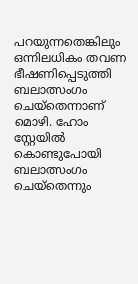പറയുന്നതെങ്കിലും ഒന്നിലധികം തവണ ഭീഷണിപ്പെടുത്തി ബലാത്സംഗം ചെയ്തെന്നാണ് മൊഴി. ഹോം സ്റ്റേയിൽ കൊണ്ടുപോയി ബലാത്സംഗം ചെയ്തെന്നും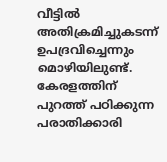വീട്ടിൽ അതിക്രമിച്ചുകടന്ന് ഉപദ്രവിച്ചെന്നും മൊഴിയിലുണ്ട്. കേരളത്തിന് പുറത്ത് പഠിക്കുന്ന പരാതിക്കാരി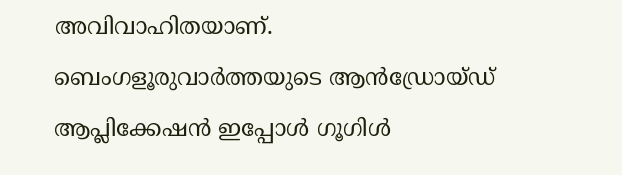അവിവാഹിതയാണ്.
ബെംഗളൂരുവാർത്തയുടെ ആൻഡ്രോയ്ഡ് ആപ്ലിക്കേഷൻ ഇപ്പോൾ ഗൂഗിൾ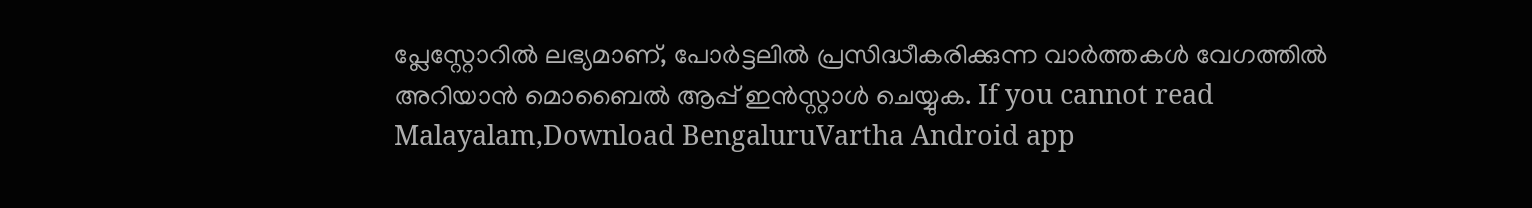പ്ലേസ്റ്റോറിൽ ലഭ്യമാണ്, പോർട്ടലിൽ പ്രസിദ്ധീകരിക്കുന്ന വാർത്തകൾ വേഗത്തിൽ അറിയാൻ മൊബൈൽ ആപ്പ് ഇൻസ്റ്റാൾ ചെയ്യുക. If you cannot read Malayalam,Download BengaluruVartha Android app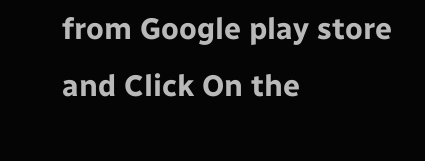from Google play store and Click On the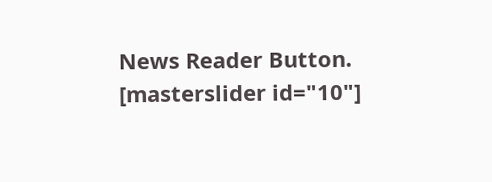News Reader Button. [masterslider id="10"]